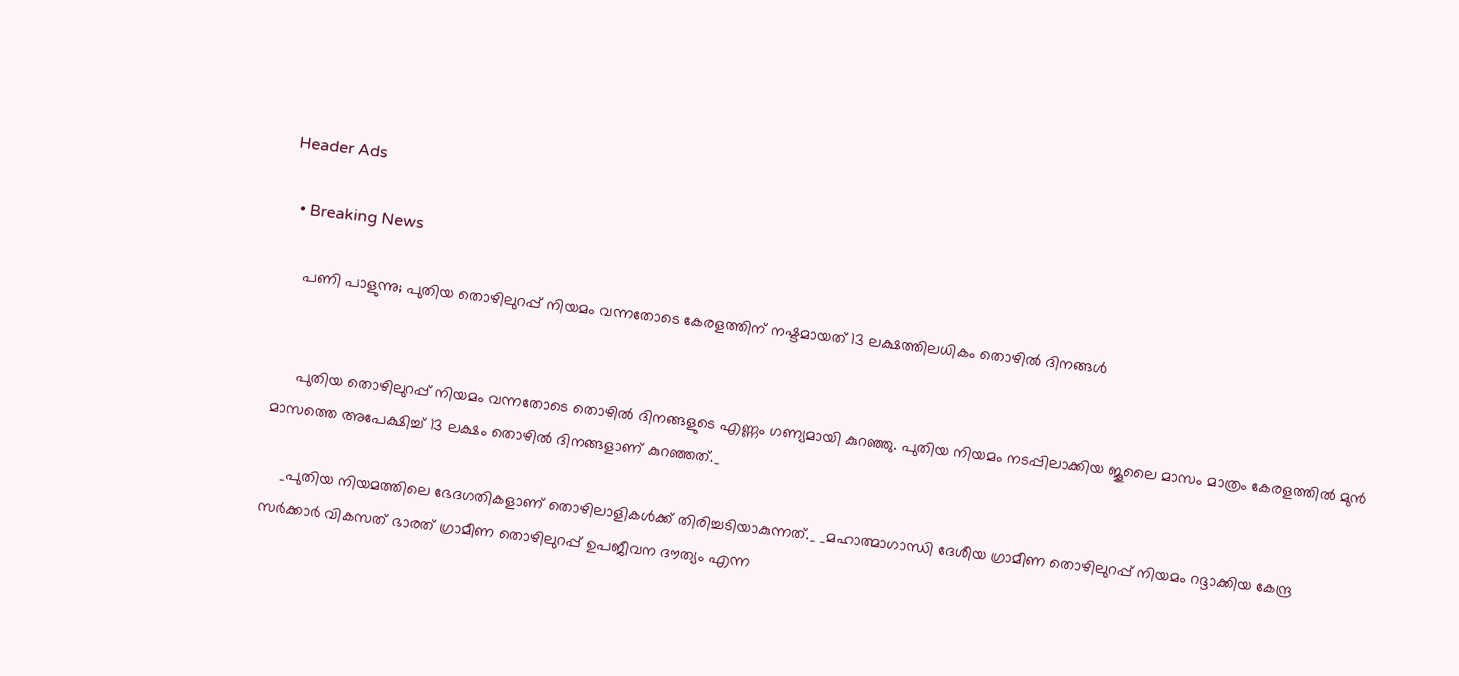Header Ads

  • Breaking News

    പണി പാളുന്നു; പുതിയ തൊഴിലുറപ്പ് നിയമം വന്നതോടെ കേരളത്തിന് നഷ്ടമായത് 13 ലക്ഷത്തിലധികം തൊഴില്‍ ദിനങ്ങള്‍


     പുതിയ തൊഴിലുറപ്പ് നിയമം വന്നതോടെ തൊഴില്‍ ദിനങ്ങളുടെ എണ്ണം ഗണ്യമായി കുറഞ്ഞു. പുതിയ നിയമം നടപ്പിലാക്കിയ ജൂലൈ മാസം മാത്രം കേരളത്തില്‍ മുന്‍ മാസത്തെ അപേക്ഷിച്ച് 13 ലക്ഷം തൊഴില്‍ ദിനങ്ങളാണ് കുറഞ്ഞത്._

    _പുതിയ നിയമത്തിലെ ഭേദഗതികളാണ് തൊഴിലാളികള്‍ക്ക് തിരിച്ചടിയാകുന്നത്._ _മഹാത്മാഗാന്ധി ദേശീയ ഗ്രാമീണ തൊഴിലുറപ്പ് നിയമം റദ്ദാക്കിയ കേന്ദ്ര സര്‍ക്കാര്‍ വികസത് ഭാരത് ഗ്രാമീണ തൊഴിലുറപ്പ് ഉപജീവന ദൗത്യം എന്ന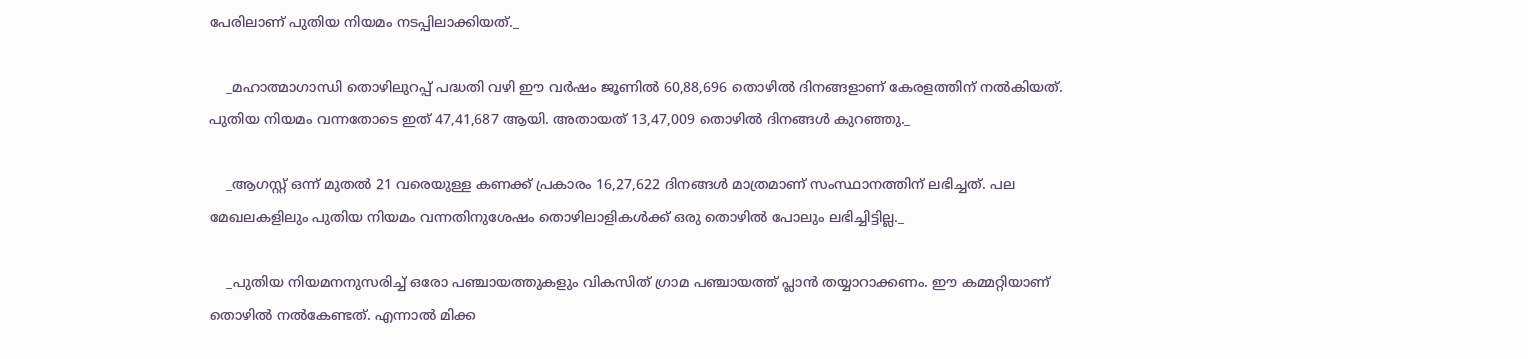പേരിലാണ് പുതിയ നിയമം നടപ്പിലാക്കിയത്._

    _മഹാത്മാഗാന്ധി തൊഴിലുറപ്പ് പദ്ധതി വഴി ഈ വര്‍ഷം ജൂണില്‍ 60,88,696 തൊഴില്‍ ദിനങ്ങളാണ് കേരളത്തിന് നല്‍കിയത്. പുതിയ നിയമം വന്നതോടെ ഇത് 47,41,687 ആയി. അതായത് 13,47,009 തൊഴില്‍ ദിനങ്ങൾ കുറഞ്ഞു._

    _ആഗസ്റ്റ് ഒന്ന് മുതൽ 21 വരെയുള്ള കണക്ക് പ്രകാരം 16,27,622 ദിനങ്ങള്‍ മാത്രമാണ് സംസ്ഥാനത്തിന് ലഭിച്ചത്. പല മേഖലകളിലും പുതിയ നിയമം വന്നതിനുശേഷം തൊഴിലാളികള്‍ക്ക് ഒരു തൊഴില്‍ പോലും ലഭിച്ചിട്ടില്ല._

    _പുതിയ നിയമനനുസരിച്ച് ഒരോ പഞ്ചായത്തുകളും വികസിത് ഗ്രാമ പഞ്ചായത്ത് പ്ലാന്‍ തയ്യാറാക്കണം. ഈ കമ്മറ്റിയാണ് തൊഴില്‍ നല്‍കേണ്ടത്. എന്നാല്‍ മിക്ക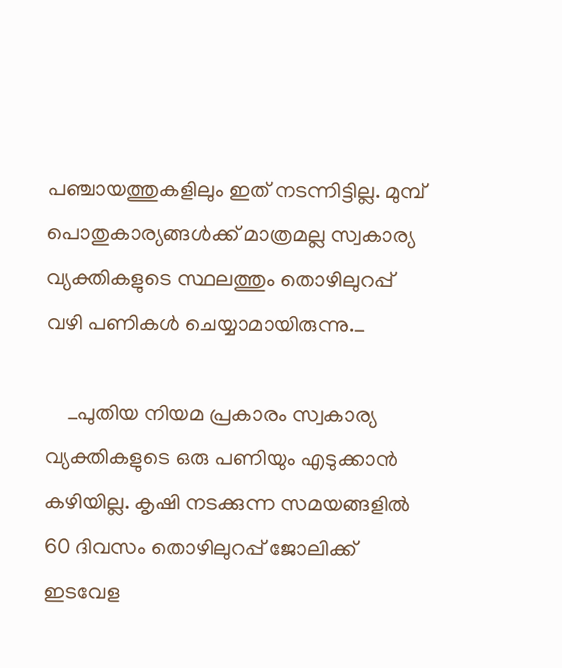പഞ്ചായത്തുകളിലും ഇത് നടന്നിട്ടില്ല. മുമ്പ് പൊതുകാര്യങ്ങള്‍ക്ക് മാത്രമല്ല സ്വകാര്യ വ്യക്തികളുടെ സ്ഥലത്തും തൊഴിലുറപ്പ് വഴി പണികള്‍ ചെയ്യാമായിരുന്നു._

    _പുതിയ നിയമ പ്രകാരം സ്വകാര്യ വ്യക്തികളുടെ ഒരു പണിയും എടുക്കാന്‍ കഴിയില്ല. കൃഷി നടക്കുന്ന സമയങ്ങളില്‍ 60 ദിവസം തൊഴിലുറപ്പ് ജോലിക്ക് ഇടവേള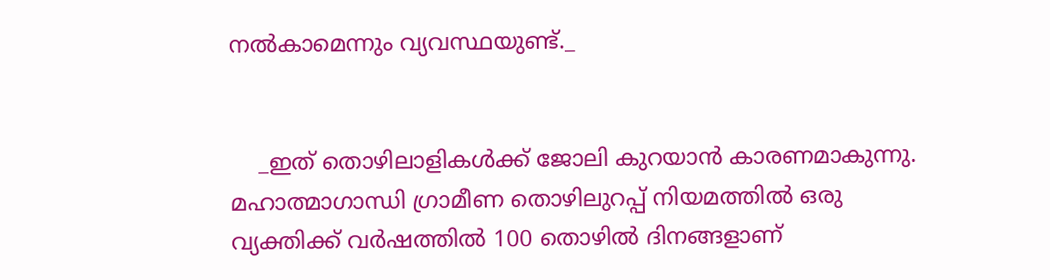നല്‍കാമെന്നും വ്യവസ്ഥയുണ്ട്._


    _ഇത് തൊഴിലാളികള്‍ക്ക് ജോലി കുറയാന്‍ കാരണമാകുന്നു. മഹാത്മാഗാന്ധി ഗ്രാമീണ തൊഴിലുറപ്പ് നിയമത്തില്‍ ഒരു വ്യക്തിക്ക് വര്‍ഷത്തില്‍ 100 തൊഴില്‍ ദിനങ്ങളാണ്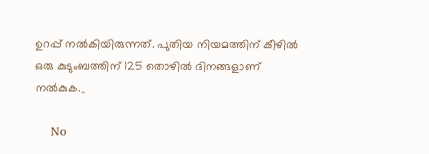ഉറപ്പ് നല്‍കിയിരുന്നത്. പുതിയ നിയമത്തിന് കീഴില്‍ ഒരു കുടുംബത്തിന് 125 തൊഴില്‍ ദിനങ്ങളാണ് നല്‍കുക._

    No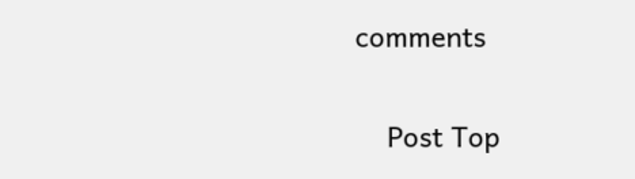comments

    Post Top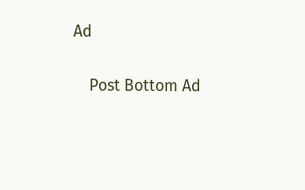Ad

    Post Bottom Ad